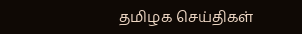தமிழக செய்திகள்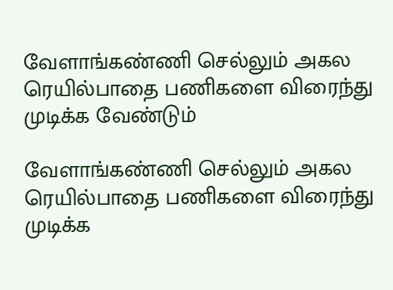வேளாங்கண்ணி செல்லும் அகல ரெயில்பாதை பணிகளை விரைந்து முடிக்க வேண்டும்

வேளாங்கண்ணி செல்லும் அகல ரெயில்பாதை பணிகளை விரைந்து முடிக்க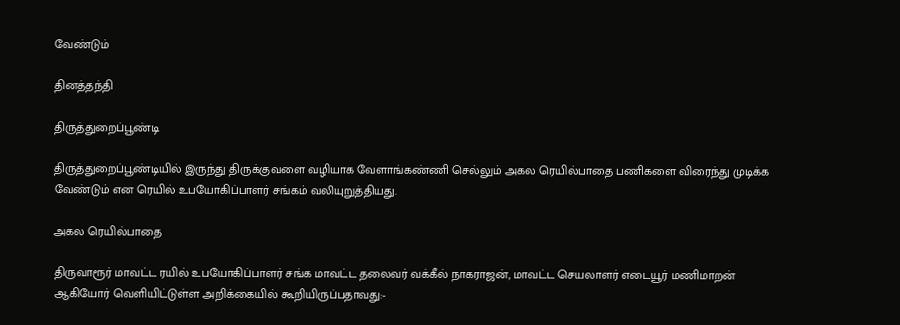வேண்டும்

தினத்தந்தி

திருத்துறைப்பூண்டி

திருத்துறைப்பூண்டியில் இருந்து திருக்குவளை வழியாக வேளாங்கண்ணி செல்லும் அகல ரெயில்பாதை பணிகளை விரைந்து முடிக்க வேண்டும் என ரெயில் உபயோகிப்பாளர் சங்கம் வலியுறுத்தியது.

அகல ரெயில்பாதை

திருவாரூர் மாவட்ட ரயில் உபயோகிப்பாளர் சங்க மாவட்ட தலைவர் வக்கீல் நாகராஜன், மாவட்ட செயலாளர் எடையூர் மணிமாறன் ஆகியோர் வெளியிட்டுள்ள அறிக்கையில் கூறியிருப்பதாவது:-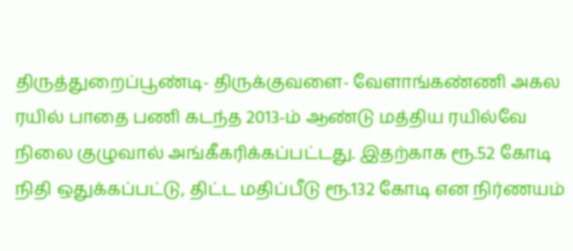திருத்துறைப்பூண்டி- திருக்குவளை- வேளாங்கண்ணி அகல ரயில் பாதை பணி கடந்த 2013-ம் ஆண்டு மத்திய ரயில்வே நிலை குழுவால் அங்கீகரிக்கப்பட்டது. இதற்காக ரூ.52 கோடி நிதி ஒதுக்கப்பட்டு, திட்ட மதிப்பீடு ரூ.132 கோடி என நிர்ணயம்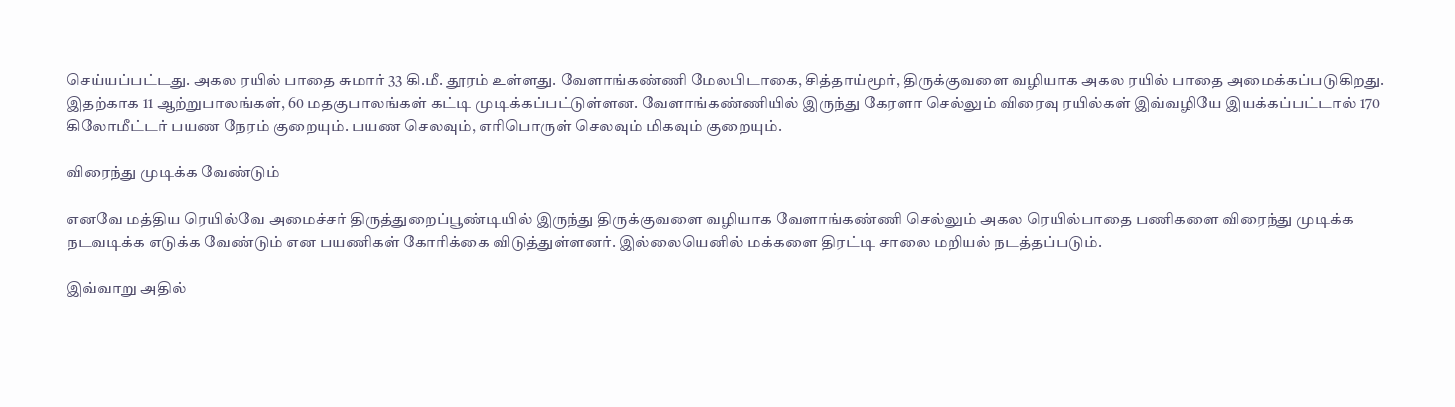செய்யப்பட்டது. அகல ரயில் பாதை சுமார் 33 கி.மீ. தூரம் உள்ளது. வேளாங்கண்ணி மேலபிடாகை, சித்தாய்மூர், திருக்குவளை வழியாக அகல ரயில் பாதை அமைக்கப்படுகிறது. இதற்காக 11 ஆற்றுபாலங்கள், 60 மதகுபாலங்கள் கட்டி முடிக்கப்பட்டுள்ளன. வேளாங்கண்ணியில் இருந்து கேரளா செல்லும் விரைவு ரயில்கள் இவ்வழியே இயக்கப்பட்டால் 170 கிலோமீட்டர் பயண நேரம் குறையும். பயண செலவும், எரிபொருள் செலவும் மிகவும் குறையும்.

விரைந்து முடிக்க வேண்டும்

எனவே மத்திய ரெயில்வே அமைச்சர் திருத்துறைப்பூண்டியில் இருந்து திருக்குவளை வழியாக வேளாங்கண்ணி செல்லும் அகல ரெயில்பாதை பணிகளை விரைந்து முடிக்க நடவடிக்க எடுக்க வேண்டும் என பயணிகள் கோரிக்கை விடுத்துள்ளனர். இல்லையெனில் மக்களை திரட்டி சாலை மறியல் நடத்தப்படும்.

இவ்வாறு அதில்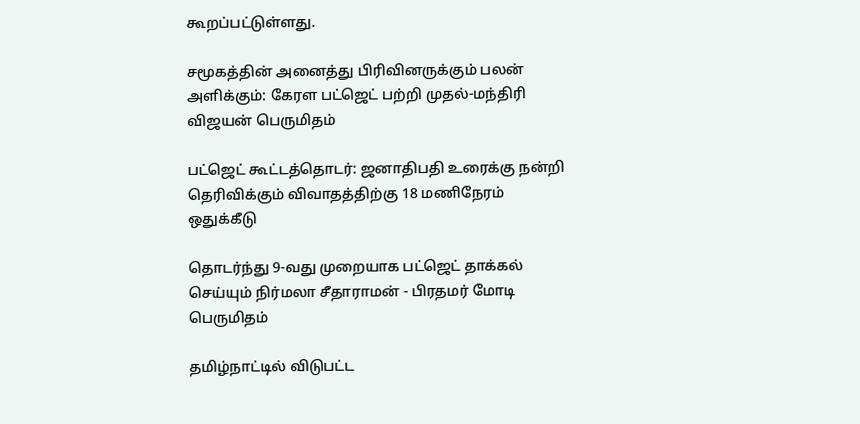கூறப்பட்டுள்ளது.

சமூகத்தின் அனைத்து பிரிவினருக்கும் பலன் அளிக்கும்: கேரள பட்ஜெட் பற்றி முதல்-மந்திரி விஜயன் பெருமிதம்

பட்ஜெட் கூட்டத்தொடர்: ஜனாதிபதி உரைக்கு நன்றி தெரிவிக்கும் விவாதத்திற்கு 18 மணிநேரம் ஒதுக்கீடு

தொடர்ந்து 9-வது முறையாக பட்ஜெட் தாக்கல் செய்யும் நிர்மலா சீதாராமன் - பிரதமர் மோடி பெருமிதம்

தமிழ்நாட்டில் விடுபட்ட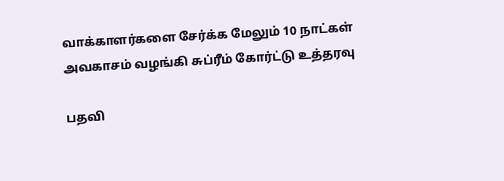வாக்காளர்களை சேர்க்க மேலும் 10 நாட்கள் அவகாசம் வழங்கி சுப்ரீம் கோர்ட்டு உத்தரவு

பதவி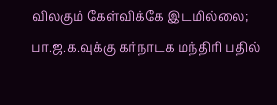விலகும் கேள்விக்கே இடமில்லை; பா.ஜ.க.வுக்கு கர்நாடக மந்திரி பதில்